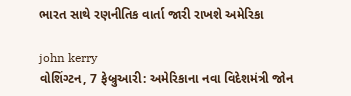ભારત સાથે રણનીતિક વાર્તા જારી રાખશે અમેરિકા

john kerry
વોશિંગ્ટન, 7 ફેબ્રુઆરી: અમેરિકાના નવા વિદેશમંત્રી જોન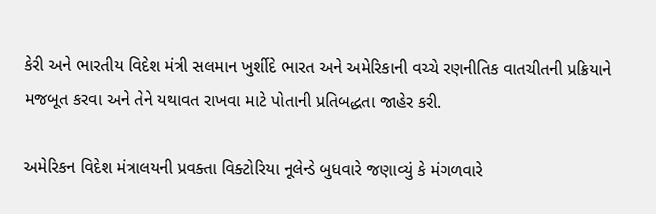કેરી અને ભારતીય વિદેશ મંત્રી સલમાન ખુર્શીદે ભારત અને અમેરિકાની વચ્ચે રણનીતિક વાતચીતની પ્રક્રિયાને મજબૂત કરવા અને તેને યથાવત રાખવા માટે પોતાની પ્રતિબદ્ધતા જાહેર કરી.

અમેરિકન વિદેશ મંત્રાલયની પ્રવક્તા વિક્ટોરિયા નૂલેન્ડે બુધવારે જણાવ્યું કે મંગળવારે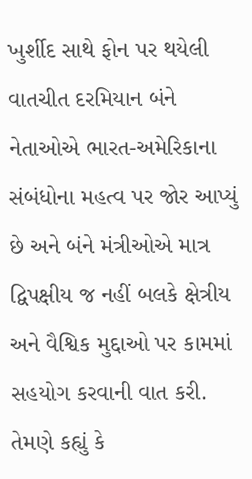ખુર્શીદ સાથે ફોન પર થયેલી વાતચીત દરમિયાન બંને નેતાઓએ ભારત-અમેરિકાના સંબંધોના મહત્વ પર જોર આપ્યું છે અને બંને મંત્રીઓએ માત્ર દ્વિપક્ષીય જ નહીં બલકે ક્ષેત્રીય અને વૈશ્વિક મુદ્દાઓ પર કામમાં સહયોગ કરવાની વાત કરી. તેમણે કહ્યું કે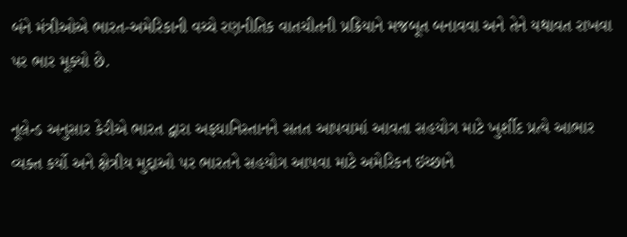બંને મંત્રીઓએ ભારત-અમેરિકાની વચ્ચે રણનીતિક વાતચીતની પ્રક્રિયાને મજબૂત બનાવવા અને તેને યથાવત રાખવા પર ભાર મૂક્યો છે.

નૂલેન્ડ અનુસાર કેરીએ ભારત દ્વારા અફઘાનિસ્તાનને સતત આપવામાં આવતા સહયોગ માટે ખુર્શીદ પ્રત્યે આભાર વ્યક્ત કર્યો અને ક્ષેત્રીય મુદ્દાઓ પર ભારતને સહયોગ આપવા માટે અમેરિકન ઇચ્છાને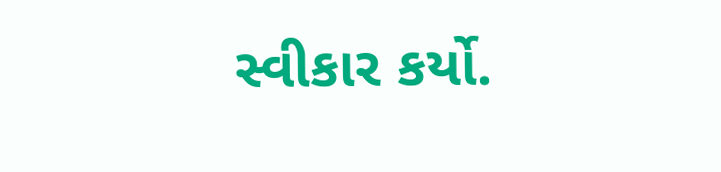સ્વીકાર કર્યો.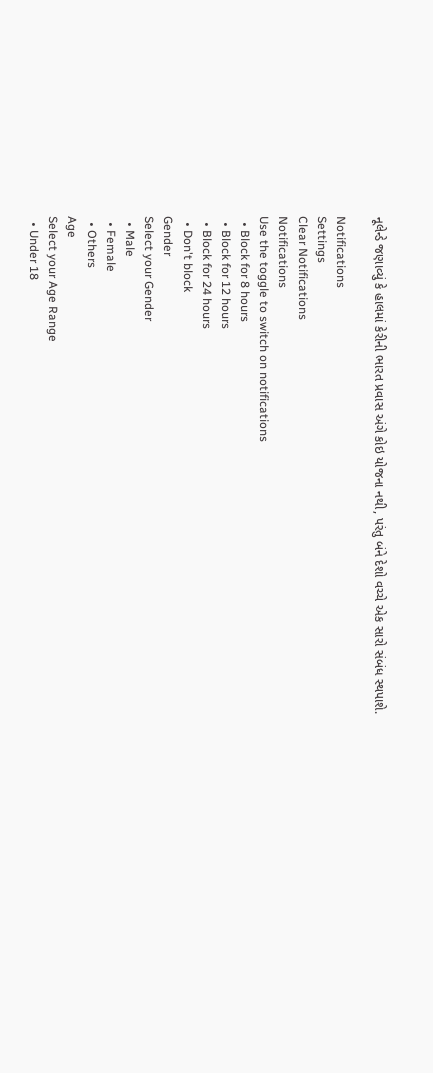નૂલેન્ડે જણાવ્યું કે હાલમાં કેરીની ભારત પ્રવાસ અંગે કોઇ યોજના નથી, પરંતુ બંને દેશો વચ્ચે એક સારો સંબંધ સ્થપાશે.

Notifications
Settings
Clear Notifications
Notifications
Use the toggle to switch on notifications
  • Block for 8 hours
  • Block for 12 hours
  • Block for 24 hours
  • Don't block
Gender
Select your Gender
  • Male
  • Female
  • Others
Age
Select your Age Range
  • Under 18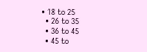• 18 to 25
  • 26 to 35
  • 36 to 45
  • 45 to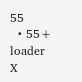55
  • 55+
loader
X